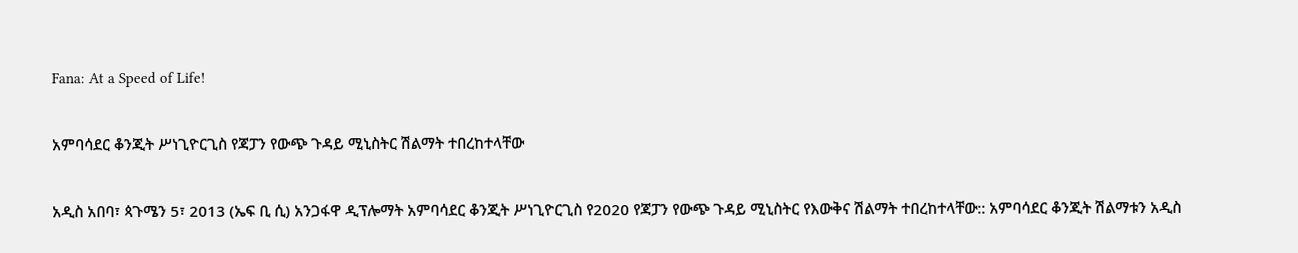Fana: At a Speed of Life!

አምባሳደር ቆንጂት ሥነጊዮርጊስ የጃፓን የውጭ ጉዳይ ሚኒስትር ሽልማት ተበረከተላቸው

አዲስ አበባ፣ ጳጉሜን 5፣ 2013 (ኤፍ ቢ ሲ) አንጋፋዋ ዲፕሎማት አምባሳደር ቆንጂት ሥነጊዮርጊስ የ2020 የጃፓን የውጭ ጉዳይ ሚኒስትር የእውቅና ሽልማት ተበረከተላቸው:: አምባሳደር ቆንጂት ሽልማቱን አዲስ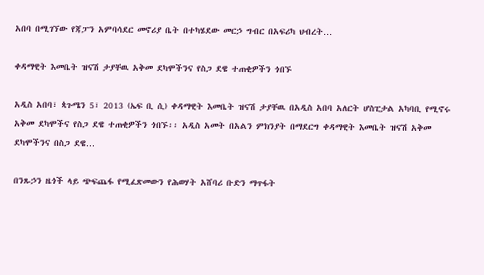አበባ በሚገኘው የጃፓን አምባሳደር መኖሪያ ቤት በተካሄደው መርኃ ግብር በአፍሪካ ህብረት…

ቀዳማዊት እመቤት ዝናሽ ታያቸዉ አቅመ ደካሞችንና የስጋ ደዌ ተጠቂዎችን ጎበኙ

አዲስ አበባ፣ ጳጉሜን 5፣ 2013 (ኤፍ ቢ ሲ) ቀዳማዊት እመቤት ዝናሽ ታያቸዉ በአዲስ አበባ አለርት ሆስፒታል አካባቢ የሚኖሩ አቅመ ደካሞችና የስጋ ደዌ ተጠቂዎችን ጎበኙ፡፡ አዲስ አመት በአልን ምክንያት በማደርግ ቀዳማዊት እመቤት ዝናሽ አቅመ ደካሞችንና በስጋ ደዌ…

በንጹኃን ዜጎች ላይ ጭፍጨፋ የሚፈጽመውን የሕወሃት አሸባሪ ቡድን ማጥፋት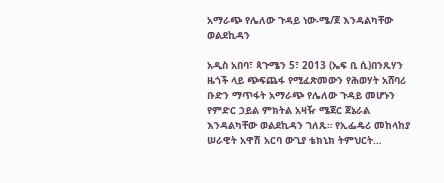አማራጭ የሌለው ጉዳይ ነው-ሜ/ጀ እንዳልካቸው ወልደኪዳን

አዲስ አበባ፣ ጳጉሜን 5፣ 2013 (ኤፍ ቢ ሲ)በንጹሃን ዜጎች ላይ ጭፍጨፋ የሚፈጽመውን የሕወሃት አሸባሪ ቡድን ማጥፋት አማራጭ የሌለው ጉዳይ መሆኑን የምድር ኃይል ምክትል አዛዥ ሜጀር ጀኔራል እንዳልካቸው ወልደኪዳን ገለጹ። የኢፌዴሪ መከላከያ ሠራዊት አዋሽ አርባ ውጊያ ቴክኒክ ትምህርት…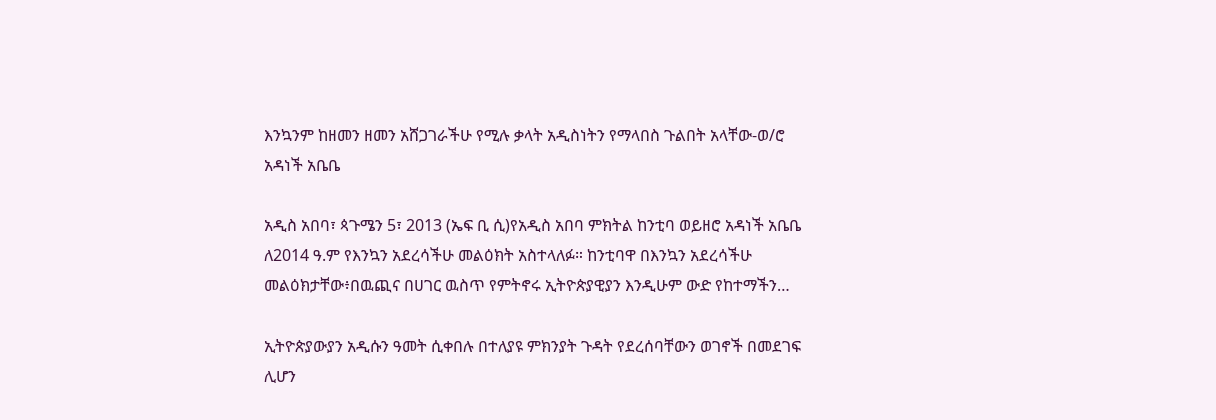እንኳንም ከዘመን ዘመን አሸጋገራችሁ የሚሉ ቃላት አዲስነትን የማላበስ ጉልበት አላቸው-ወ/ሮ አዳነች አቤቤ

አዲስ አበባ፣ ጳጉሜን 5፣ 2013 (ኤፍ ቢ ሲ)የአዲስ አበባ ምክትል ከንቲባ ወይዘሮ አዳነች አቤቤ ለ2014 ዓ.ም የእንኳን አደረሳችሁ መልዕክት አስተላለፉ። ከንቲባዋ በእንኳን አደረሳችሁ መልዕክታቸው፥በዉጪና በሀገር ዉስጥ የምትኖሩ ኢትዮጵያዊያን እንዲሁም ውድ የከተማችን…

ኢትዮጵያውያን አዲሱን ዓመት ሲቀበሉ በተለያዩ ምክንያት ጉዳት የደረሰባቸውን ወገኖች በመደገፍ ሊሆን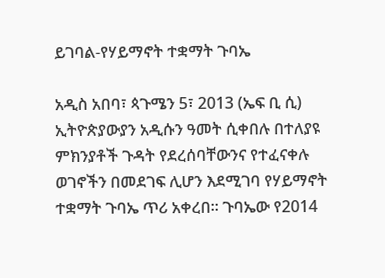ይገባል-የሃይማኖት ተቋማት ጉባኤ

አዲስ አበባ፣ ጳጉሜን 5፣ 2013 (ኤፍ ቢ ሲ) ኢትዮጵያውያን አዲሱን ዓመት ሲቀበሉ በተለያዩ ምክንያቶች ጉዳት የደረሰባቸውንና የተፈናቀሉ ወገኖችን በመደገፍ ሊሆን እደሚገባ የሃይማኖት ተቋማት ጉባኤ ጥሪ አቀረበ። ጉባኤው የ2014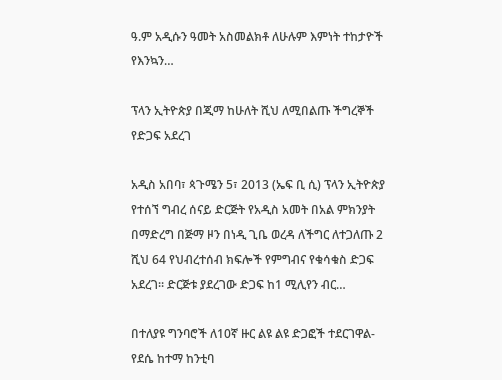ዓ.ም አዲሱን ዓመት አስመልክቶ ለሁሉም እምነት ተከታዮች የእንኳን…

ፕላን ኢትዮጵያ በጂማ ከሁለት ሺህ ለሚበልጡ ችግረኞች የድጋፍ አደረገ

አዲስ አበባ፣ ጳጉሜን 5፣ 2013 (ኤፍ ቢ ሲ) ፕላን ኢትዮጵያ የተሰኘ ግብረ ሰናይ ድርጅት የአዲስ አመት በአል ምክንያት በማድረግ በጅማ ዞን በነዲ ጊቤ ወረዳ ለችግር ለተጋለጡ 2 ሺህ 64 የህብረተሰብ ክፍሎች የምግብና የቁሳቁስ ድጋፍ አደረገ። ድርጅቱ ያደረገው ድጋፍ ከ1 ሚሊየን ብር…

በተለያዩ ግንባሮች ለ10ኛ ዙር ልዩ ልዩ ድጋፎች ተደርገዋል- የደሴ ከተማ ከንቲባ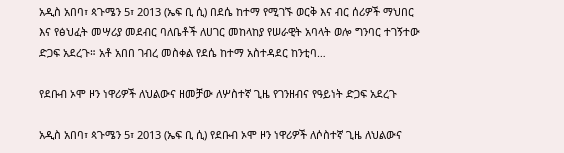አዲስ አበባ፣ ጳጉሜን 5፣ 2013 (ኤፍ ቢ ሲ) በደሴ ከተማ የሚገኙ ወርቅ እና ብር ሰሪዎች ማህበር እና የፅህፈት መሣሪያ መደብር ባለቤቶች ለሀገር መከላከያ የሠራዊት አባላት ወሎ ግንባር ተገኝተው ድጋፍ አደረጉ። አቶ አበበ ገብረ መስቀል የደሴ ከተማ አስተዳደር ከንቲባ…

የደቡብ ኦሞ ዞን ነዋሪዎች ለህልውና ዘመቻው ለሦስተኛ ጊዜ የገንዘብና የዓይነት ድጋፍ አደረጉ

አዲስ አበባ፣ ጳጉሜን 5፣ 2013 (ኤፍ ቢ ሲ) የደቡብ ኦሞ ዞን ነዋሪዎች ለሶስተኛ ጊዜ ለህልውና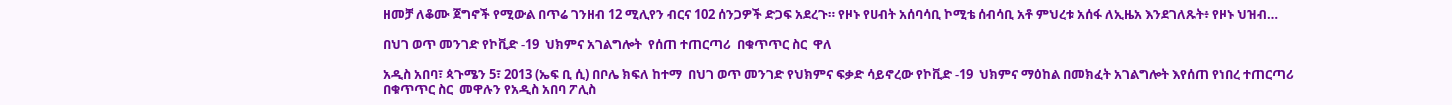ዘመቻ ለቆሙ ጀግኖች የሚውል በጥሬ ገንዘብ 12 ሚሊየን ብርና 102 ሰንጋዎች ድጋፍ አደረጉ። የዞኑ የሀብት አሰባሳቢ ኮሚቴ ሰብሳቢ አቶ ምህረቱ አሰፋ ለኢዜአ እንደገለጹት፥ የዞኑ ህዝብ…

በህገ ወጥ መንገድ የኮቪድ -19  ህክምና አገልግሎት  የሰጠ ተጠርጣሪ  በቁጥጥር ስር  ዋለ

አዲስ አበባ፣ ጳጉሜን 5፣ 2013 (ኤፍ ቢ ሲ) በቦሌ ክፍለ ከተማ  በህገ ወጥ መንገድ የህክምና ፍቃድ ሳይኖረው የኮቪድ -19  ህክምና ማዕከል በመክፈት አገልግሎት እየሰጠ የነበረ ተጠርጣሪ  በቁጥጥር ስር  መዋሉን የአዲስ አበባ ፖሊስ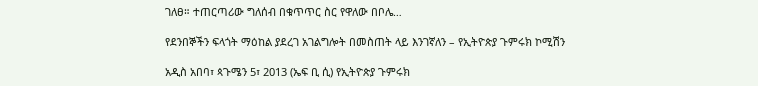ገለፀ። ተጠርጣሪው ግለሰብ በቁጥጥር ስር የዋለው በቦሌ…

የደንበኞችን ፍላጎት ማዕከል ያደረገ አገልግሎት በመስጠት ላይ እንገኛለን – የኢትዮጵያ ጉምሩክ ኮሚሽን

አዲስ አበባ፣ ጳጉሜን 5፣ 2013 (ኤፍ ቢ ሲ) የኢትዮጵያ ጉምሩክ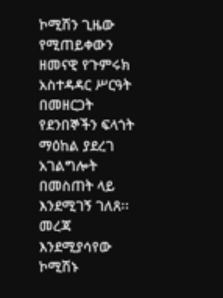ኮሚሽን ጊዜው የሚጠይቀውን ዘመናዊ የጉምሩክ አስተዳዳር ሥርዓት በመዘርጋት የደንበኞችን ፍላጎት ማዕከል ያደረገ አገልግሎት በመስጠት ላይ እንደሚገኝ ገለጸ፡፡ መረጃ እንደሚያሳየው ኮሚሽኑ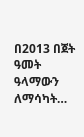በ2013 በጀት ዓመት ዓላማውን ለማሳካት…